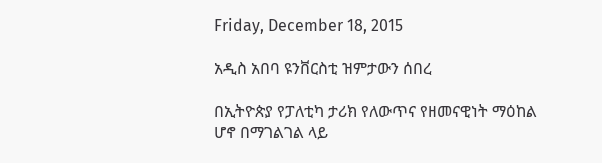Friday, December 18, 2015

አዲስ አበባ ዩንቨርስቲ ዝምታውን ሰበረ

በኢትዮጵያ የፓለቲካ ታሪክ የለውጥና የዘመናዊነት ማዕከል ሆኖ በማገልገል ላይ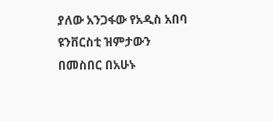ያለው አንጋፋው የአዲስ አበባ ዩንቨርስቲ ዝምታውን በመስበር በአሁኑ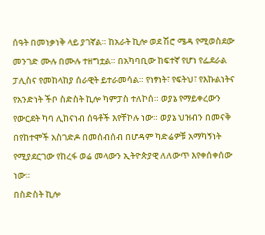ሰዓት በመነቃነቅ ላይ ያገኛል። ከአራት ኪሎ ወደ ሽሮ ሜዳ የሚወስደው መንገድ ሙሉ በሙሉ ተዘግቷል። በአካባቢው ከፍተኛ የሆነ የፌደራል ፓሊስና የመከላከያ ሰራዊት ይተራመሳል። የነፃነት፣ የፍትህ፣ የእኩልነትና የአንድነት ችቦ ስድስት ኪሎ ካምፓስ ተለኮሰ። ወያኔ የማይቀረውን የውርደት ካባ ሊከናነብ ሰዓቶች እየቸኮሉ ነው። ወያኔ ህዝብን በመናቅ በየከተሞች አስገድዶ በመሰብሰብ በሆዳም ካድሬዎቹ አማካኝነት የሚያደርገው የከረፋ ወሬ መላውን ኢትዮጵያዊ ለለውጥ እየቀሰቀሰው ነው።
በስድስት ኪሎ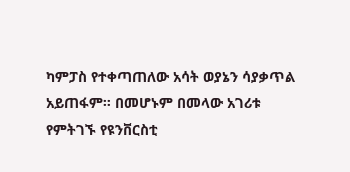ካምፓስ የተቀጣጠለው አሳት ወያኔን ሳያቃጥል አይጠፋም። በመሆኑም በመላው አገሪቱ የምትገኙ የዩንቨርስቲ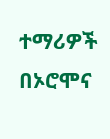ተማሪዎች በኦሮሞና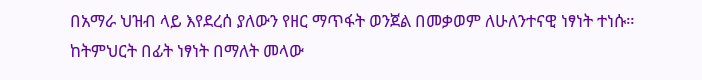በአማራ ህዝብ ላይ እየደረሰ ያለውን የዘር ማጥፋት ወንጀል በመቃወም ለሁለንተናዊ ነፃነት ተነሱ። ከትምህርት በፊት ነፃነት በማለት መላው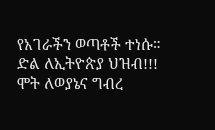የአገራችን ወጣቶች ተነሱ።
ድል ለኢትዮጵያ ህዝብ!!!
ሞት ለወያኔና ግብረ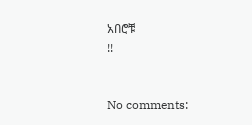አበሮቹ
!!


No comments: